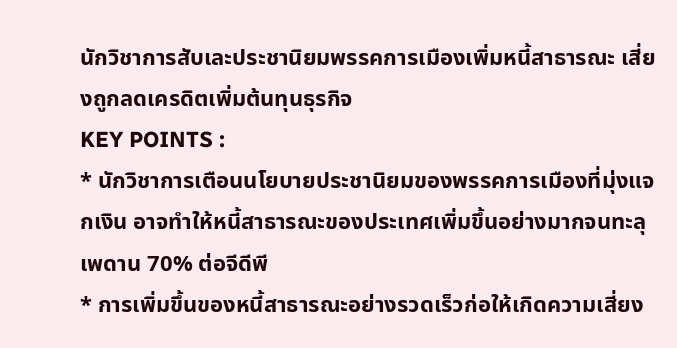นักวิชาการสับเละประชานิยมพรรคการเมืองเพิ่มหนี้สาธารณะ เสี่ยงถูกลดเครดิตเพิ่มต้นทุนธุรกิจ
KEY POINTS :
* นักวิชาการเตือนนโยบายประชานิยมของพรรคการเมืองที่มุ่งแจกเงิน อาจทำให้หนี้สาธารณะของประเทศเพิ่มขึ้นอย่างมากจนทะลุเพดาน 70% ต่อจีดีพี
* การเพิ่มขึ้นของหนี้สาธารณะอย่างรวดเร็วก่อให้เกิดความเสี่ยง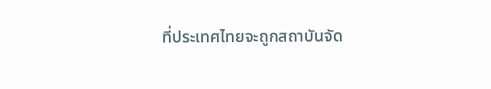ที่ประเทศไทยจะถูกสถาบันจัด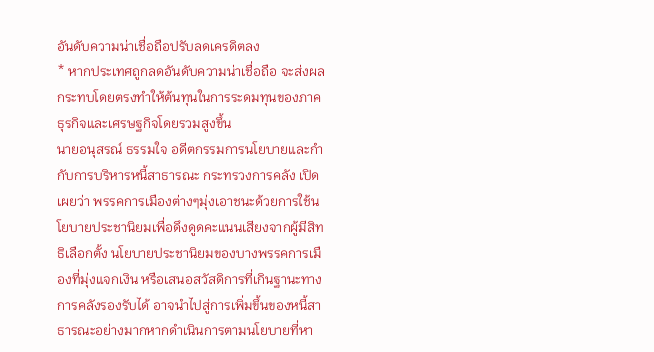อันดับความน่าเชื่อถือปรับลดเครดิตลง
* หากประเทศถูกลดอันดับความน่าเชื่อถือ จะส่งผลกระทบโดยตรงทำให้ต้นทุนในการระดมทุนของภาคธุรกิจและเศรษฐกิจโดยรวมสูงขึ้น
นายอนุสรณ์ ธรรมใจ อดีตกรรมการนโยบายและกำกับการบริหารหนี้สาธารณะ กระทรวงการคลัง เปิดเผยว่า พรรคการเมืองต่างๆมุ่งเอาชนะด้วยการใช้นโยบายประชานิยมเพื่อดึงดูดคะแนนเสียงจากผู้มีสิทธิเลือกตั้ง นโยบายประชานิยมของบางพรรคการเมืองที่มุ่งแจกเงิน หรือเสนอสวัสดิการที่เกินฐานะทางการคลังรองรับได้ อาจนำไปสู่การเพิ่มขึ้นของหนี้สาธารณะอย่างมากหากดำเนินการตามนโยบายที่หา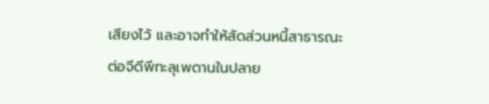เสียงไว้ และอาจทำให้สัดส่วนหนี้สาธารณะต่อจีดีพีทะลุเพดานในปลาย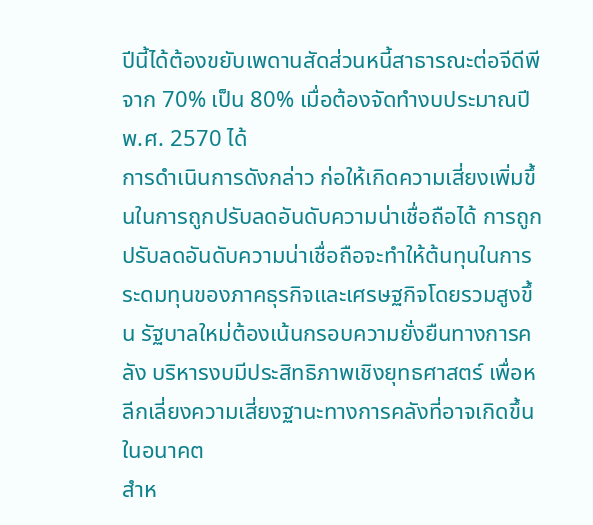ปีนี้ได้ต้องขยับเพดานสัดส่วนหนี้สาธารณะต่อจีดีพีจาก 70% เป็น 80% เมื่อต้องจัดทำงบประมาณปี พ.ศ. 2570 ได้
การดำเนินการดังกล่าว ก่อให้เกิดความเสี่ยงเพิ่มขึ้นในการถูกปรับลดอันดับความน่าเชื่อถือได้ การถูกปรับลดอันดับความน่าเชื่อถือจะทำให้ต้นทุนในการระดมทุนของภาคธุรกิจและเศรษฐกิจโดยรวมสูงขึ้น รัฐบาลใหม่ต้องเน้นกรอบความยั่งยืนทางการคลัง บริหารงบมีประสิทธิภาพเชิงยุทธศาสตร์ เพื่อหลีกเลี่ยงความเสี่ยงฐานะทางการคลังที่อาจเกิดขึ้นในอนาคต
สำห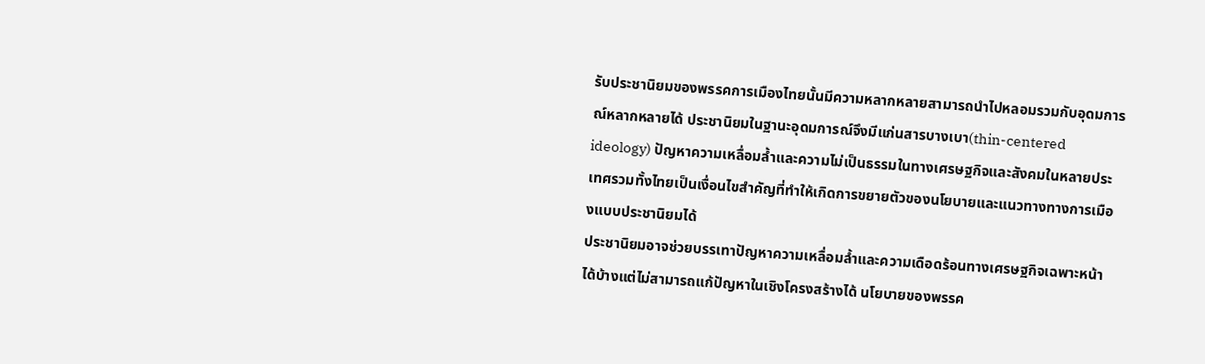รับประชานิยมของพรรคการเมืองไทยนั้นมีความหลากหลายสามารถนำไปหลอมรวมกับอุดมการณ์หลากหลายได้ ประชานิยมในฐานะอุดมการณ์จึงมีแก่นสารบางเบา(thin-centered ideology) ปัญหาความเหลื่อมล้ำและความไม่เป็นธรรมในทางเศรษฐกิจและสังคมในหลายประเทศรวมทั้งไทยเป็นเงื่อนไขสำคัญที่ทำให้เกิดการขยายตัวของนโยบายและแนวทางทางการเมืองแบบประชานิยมได้
ประชานิยมอาจช่วยบรรเทาปัญหาความเหลื่อมล้ำและความเดือดร้อนทางเศรษฐกิจเฉพาะหน้าได้บ้างแต่ไม่สามารถแก้ปัญหาในเชิงโครงสร้างได้ นโยบายของพรรค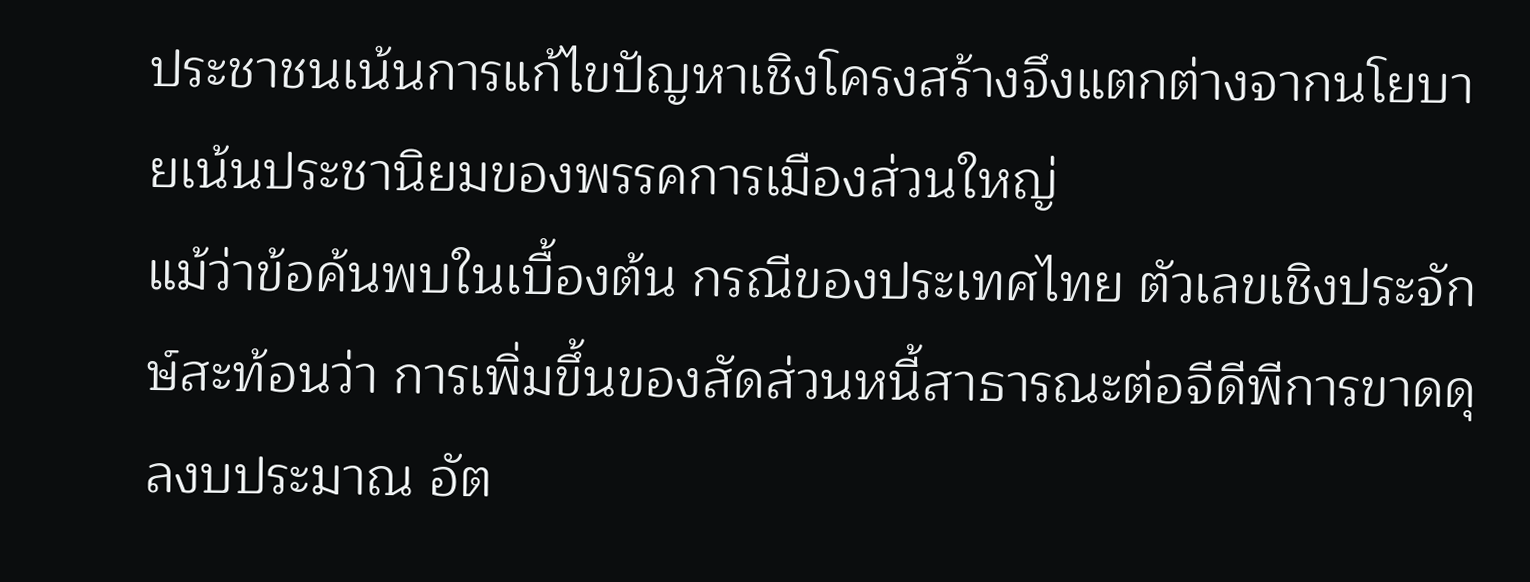ประชาชนเน้นการแก้ไขปัญหาเชิงโครงสร้างจึงแตกต่างจากนโยบายเน้นประชานิยมของพรรคการเมืองส่วนใหญ่
แม้ว่าข้อค้นพบในเบื้องต้น กรณีของประเทศไทย ตัวเลขเชิงประจักษ์สะท้อนว่า การเพิ่มขึ้นของสัดส่วนหนี้สาธารณะต่อจีดีพีการขาดดุลงบประมาณ อัต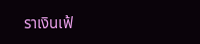ราเงินเฟ้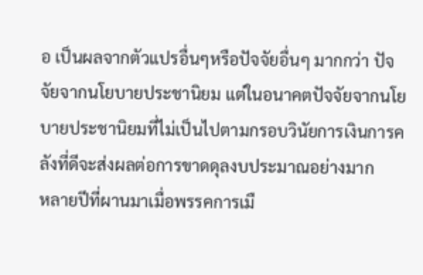อ เป็นผลจากตัวแปรอื่นๆหรือปัจจัยอื่นๆ มากกว่า ปัจจัยจากนโยบายประชานิยม แต่ในอนาคตปัจจัยจากนโยบายประชานิยมที่ไม่เป็นไปตามกรอบวินัยการเงินการคลังที่ดีจะส่งผลต่อการขาดดุลงบประมาณอย่างมาก
หลายปีที่ผานมาเมื่อพรรคการเมื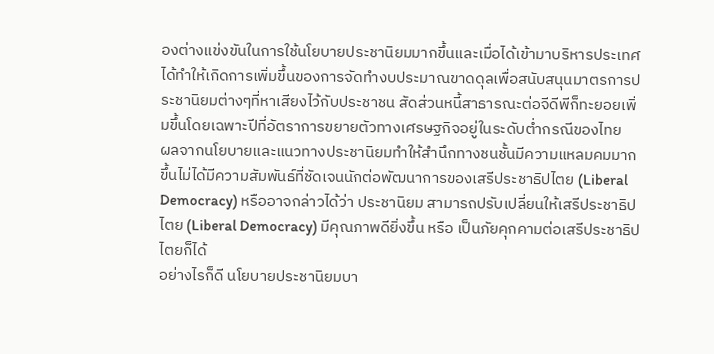องต่างแข่งขันในการใช้นโยบายประชานิยมมากขึ้นและเมื่อได้เข้ามาบริหารประเทศ ได้ทำให้เกิดการเพิ่มขึ้นของการจัดทำงบประมาณขาดดุลเพื่อสนับสนุนมาตรการประชานิยมต่างๆที่หาเสียงไว้กับประชาชน สัดส่วนหนี้สาธารณะต่อจีดีพีก็ทะยอยเพิ่มขึ้นโดยเฉพาะปีที่อัตราการขยายตัวทางเศรษฐกิจอยู่ในระดับต่ำกรณีของไทย
ผลจากนโยบายและแนวทางประชานิยมทำให้สำนึกทางชนชั้นมีความแหลมคมมากขึ้นไม่ได้มีความสัมพันธ์ที่ชัดเจนนักต่อพัฒนาการของเสรีประชาธิปไตย (Liberal Democracy) หรืออาจกล่าวได้ว่า ประชานิยม สามารถปรับเปลี่ยนให้เสรีประชาธิปไตย (Liberal Democracy) มีคุณภาพดียิ่งขึ้น หรือ เป็นภัยคุกคามต่อเสรีประชาธิปไตยก็ได้
อย่างไรก็ดี นโยบายประชานิยมบา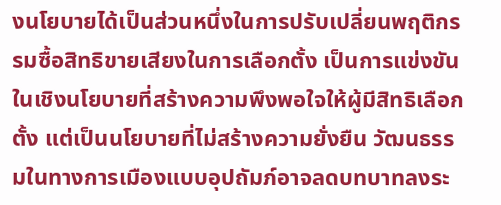งนโยบายได้เป็นส่วนหนึ่งในการปรับเปลี่ยนพฤติกรรมซื้อสิทธิขายเสียงในการเลือกตั้ง เป็นการแข่งขันในเชิงนโยบายที่สร้างความพึงพอใจให้ผู้มีสิทธิเลือกตั้ง แต่เป็นนโยบายที่ไม่สร้างความยั่งยืน วัฒนธรรมในทางการเมืองแบบอุปถัมภ์อาจลดบทบาทลงระ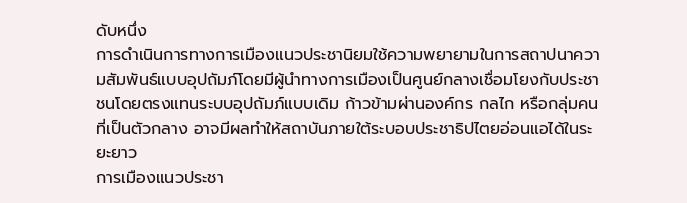ดับหนึ่ง
การดำเนินการทางการเมืองแนวประชานิยมใช้ความพยายามในการสถาปนาความสัมพันธ์แบบอุปถัมภ์โดยมีผู้นำทางการเมืองเป็นศูนย์กลางเชื่อมโยงกับประชาชนโดยตรงแทนระบบอุปถัมภ์แบบเดิม ก้าวข้ามผ่านองค์กร กลไก หรือกลุ่มคนที่เป็นตัวกลาง อาจมีผลทำให้สถาบันภายใต้ระบอบประชาธิปไตยอ่อนแอได้ในระยะยาว
การเมืองแนวประชา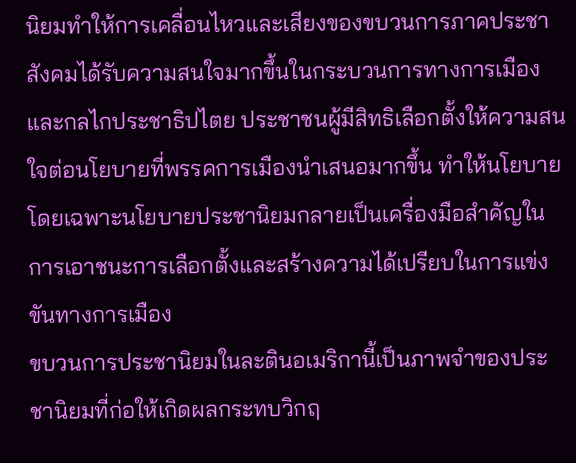นิยมทำให้การเคลื่อนไหวและเสียงของขบวนการภาคประชาสังคมได้รับความสนใจมากขึ้นในกระบวนการทางการเมืองและกลไกประชาธิปไตย ประชาชนผู้มีสิทธิเลือกตั้งให้ความสนใจต่อนโยบายที่พรรคการเมืองนำเสนอมากขึ้น ทำให้นโยบายโดยเฉพาะนโยบายประชานิยมกลายเป็นเครื่องมือสำคัญในการเอาชนะการเลือกตั้งและสร้างความได้เปรียบในการแข่งขันทางการเมือง
ขบวนการประชานิยมในละตินอเมริกานี้เป็นภาพจำของประชานิยมที่ก่อให้เกิดผลกระทบวิกฤ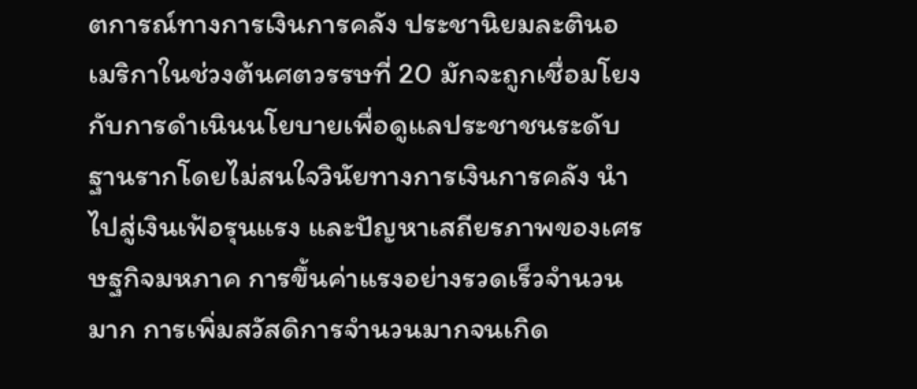ตการณ์ทางการเงินการคลัง ประชานิยมละตินอเมริกาในช่วงต้นศตวรรษที่ 20 มักจะถูกเชื่อมโยงกับการดำเนินนโยบายเพื่อดูแลประชาชนระดับฐานรากโดยไม่สนใจวินัยทางการเงินการคลัง นำไปสู่เงินเฟ้อรุนแรง และปัญหาเสถียรภาพของเศรษฐกิจมหภาค การขึ้นค่าแรงอย่างรวดเร็วจำนวนมาก การเพิ่มสวัสดิการจำนวนมากจนเกิด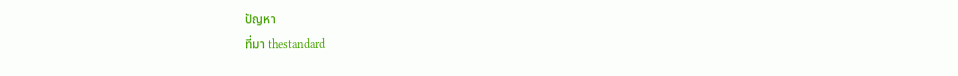ปัญหา
ที่มา thestandard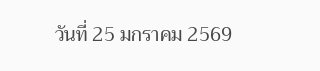วันที่ 25 มกราคม 2569